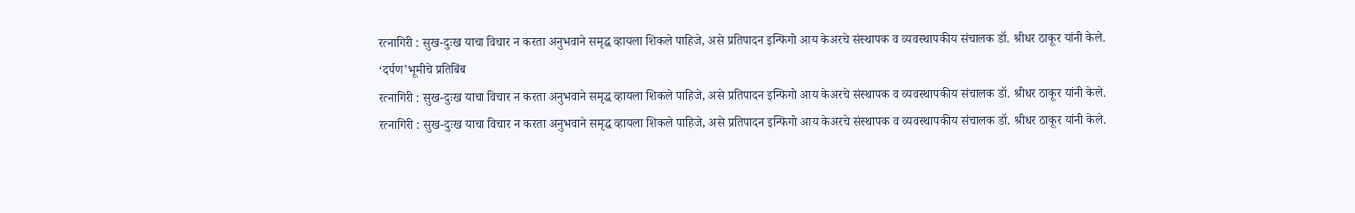रत्नागिरी : सुख-दुःख याचा विचार न करता अनुभवाने समृद्ध व्हायला शिकले पाहिजे, असे प्रतिपादन इन्फिगो आय केअरचे संस्थापक व व्यवस्थापकीय संचालक डॉ. श्रीधर ठाकूर यांनी केले.
‘दर्पण’भूमीचे प्रतिबिंब
रत्नागिरी : सुख-दुःख याचा विचार न करता अनुभवाने समृद्ध व्हायला शिकले पाहिजे, असे प्रतिपादन इन्फिगो आय केअरचे संस्थापक व व्यवस्थापकीय संचालक डॉ. श्रीधर ठाकूर यांनी केले.
रत्नागिरी : सुख-दुःख याचा विचार न करता अनुभवाने समृद्ध व्हायला शिकले पाहिजे, असे प्रतिपादन इन्फिगो आय केअरचे संस्थापक व व्यवस्थापकीय संचालक डॉ. श्रीधर ठाकूर यांनी केले.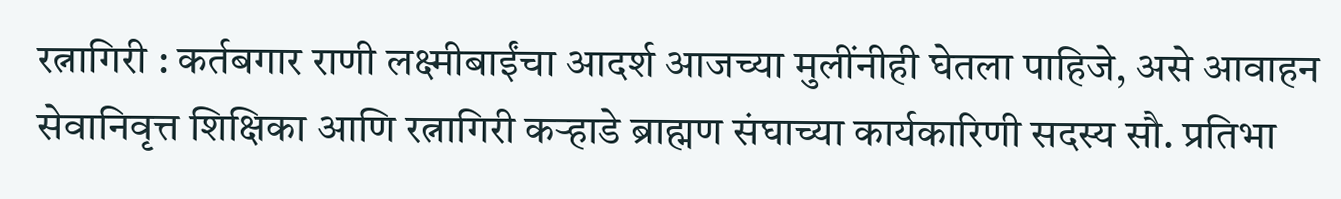रत्नागिरी : कर्तबगार राणी लक्ष्मीबाईंचा आदर्श आजच्या मुलींनीही घेतला पाहिजे, असे आवाहन सेवानिवृत्त शिक्षिका आणि रत्नागिरी कऱ्हाडे ब्राह्मण संघाच्या कार्यकारिणी सदस्य सौ. प्रतिभा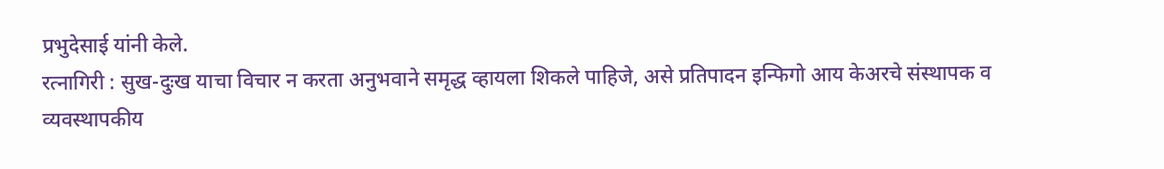प्रभुदेसाई यांनी केले.
रत्नागिरी : सुख-दुःख याचा विचार न करता अनुभवाने समृद्ध व्हायला शिकले पाहिजे, असे प्रतिपादन इन्फिगो आय केअरचे संस्थापक व व्यवस्थापकीय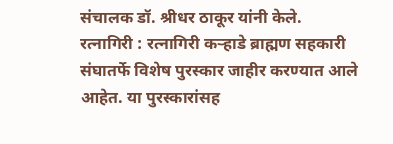संचालक डॉ. श्रीधर ठाकूर यांनी केले.
रत्नागिरी : रत्नागिरी कऱ्हाडे ब्राह्मण सहकारी संघातर्फे विशेष पुरस्कार जाहीर करण्यात आले आहेत. या पुरस्कारांसह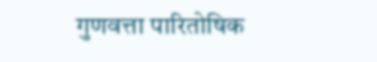गुणवत्ता पारितोषिक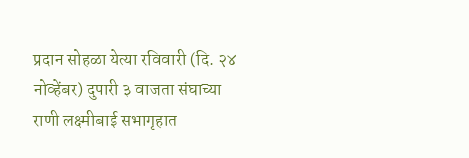प्रदान सोहळा येत्या रविवारी (दि. २४ नोव्हेंबर) दुपारी ३ वाजता संघाच्या राणी लक्ष्मीबाई सभागृहात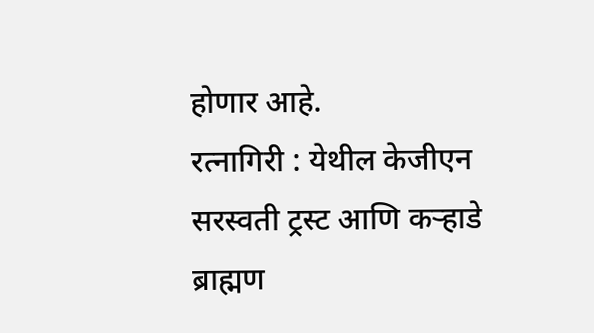होणार आहे.
रत्नागिरी : येथील केजीएन सरस्वती ट्रस्ट आणि कऱ्हाडे ब्राह्मण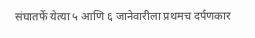संघातर्फे येत्या ५ आणि ६ जानेवारीला प्रथमच दर्पणकार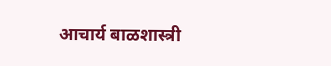आचार्य बाळशास्त्री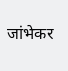जांभेकर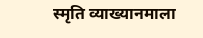स्मृति व्याख्यानमाला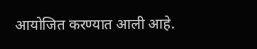आयोजित करण्यात आली आहे.